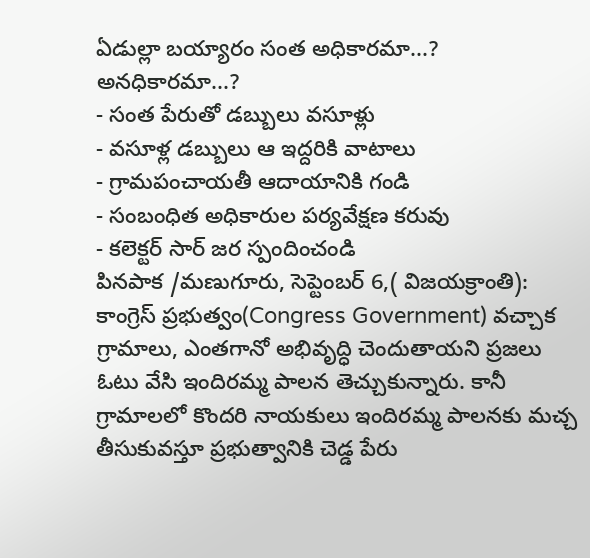ఏడుల్లా బయ్యారం సంత అధికారమా...? అనధికారమా...?
- సంత పేరుతో డబ్బులు వసూళ్లు
- వసూళ్ల డబ్బులు ఆ ఇద్దరికి వాటాలు
- గ్రామపంచాయతీ ఆదాయానికి గండి
- సంబంధిత అధికారుల పర్యవేక్షణ కరువు
- కలెక్టర్ సార్ జర స్పందించండి
పినపాక /మణుగూరు, సెప్టెంబర్ 6,( విజయక్రాంతి): కాంగ్రెస్ ప్రభుత్వం(Congress Government) వచ్చాక గ్రామాలు, ఎంతగానో అభివృద్ధి చెందుతాయని ప్రజలు ఓటు వేసి ఇందిరమ్మ పాలన తెచ్చుకున్నారు. కానీ గ్రామాలలో కొందరి నాయకులు ఇందిరమ్మ పాలనకు మచ్చ తీసుకువస్తూ ప్రభుత్వానికి చెడ్డ పేరు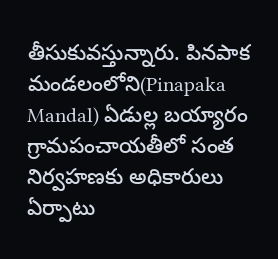తీసుకువస్తున్నారు. పినపాక మండలంలోని(Pinapaka Mandal) ఏడుల్ల బయ్యారం గ్రామపంచాయతీలో సంత నిర్వహణకు అధికారులు ఏర్పాటు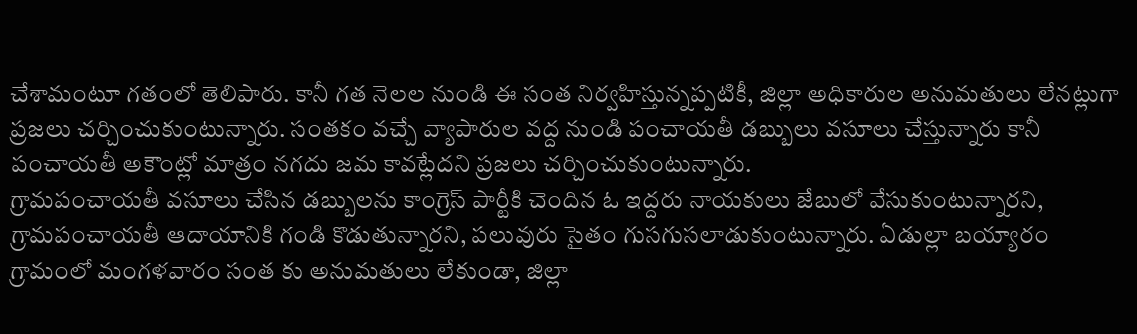చేశామంటూ గతంలో తెలిపారు. కానీ గత నెలల నుండి ఈ సంత నిర్వహిస్తున్నప్పటికీ, జిల్లా అధికారుల అనుమతులు లేనట్లుగా ప్రజలు చర్చించుకుంటున్నారు. సంతకం వచ్చే వ్యాపారుల వద్ద నుండి పంచాయతీ డబ్బులు వసూలు చేస్తున్నారు కానీ పంచాయతీ అకౌంట్లో మాత్రం నగదు జమ కావట్లేదని ప్రజలు చర్చించుకుంటున్నారు.
గ్రామపంచాయతీ వసూలు చేసిన డబ్బులను కాంగ్రెస్ పార్టీకి చెందిన ఓ ఇద్దరు నాయకులు జేబులో వేసుకుంటున్నారని, గ్రామపంచాయతీ ఆదాయానికి గండి కొడుతున్నారని, పలువురు సైతం గుసగుసలాడుకుంటున్నారు. ఏడుల్లా బయ్యారం గ్రామంలో మంగళవారం సంత కు అనుమతులు లేకుండా, జిల్లా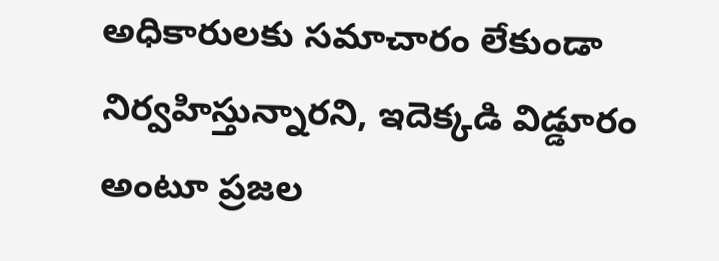అధికారులకు సమాచారం లేకుండా నిర్వహిస్తున్నారని, ఇదెక్కడి విడ్డూరం అంటూ ప్రజల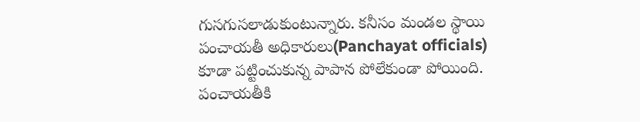గుసగుసలాడుకుంటున్నారు. కనీసం మండల స్థాయి పంచాయతీ అధికారులు(Panchayat officials) కూడా పట్టించుకున్న పాపాన పోలేకుండా పోయింది. పంచాయతీకి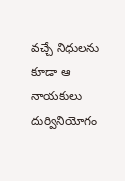వచ్చే నిధులను కూడా ఆ నాయకులు దుర్వినియోగం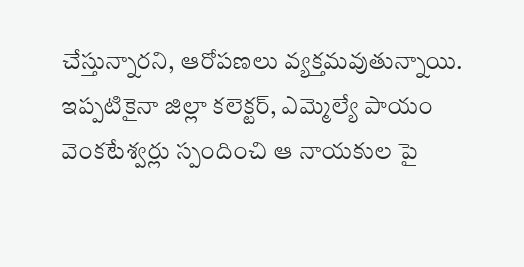చేస్తున్నారని, ఆరోపణలు వ్యక్తమవుతున్నాయి. ఇప్పటికైనా జిల్లా కలెక్టర్, ఎమ్మెల్యే పాయం వెంకటేశ్వర్లు స్పందించి ఆ నాయకుల పై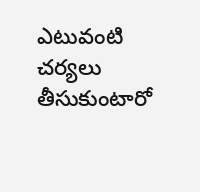ఎటువంటి చర్యలు తీసుకుంటారో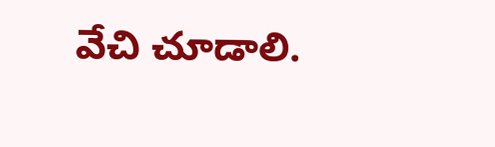వేచి చూడాలి.